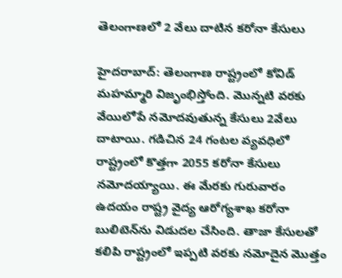తెలంగాణలో 2 వేలు దాటిన కరోనా కేసులు

హైద‌రాబాద్‌: తెలంగాణ రాష్ట్రంలో కోవిడ్ మ‌హ‌మ్మారి విజృంభిస్తోంది. మొన్నటి వరకు వేయిలోపే నమోదవుతున్న కేసులు 2వేలు దాటాయి. గ‌డిచిన 24 గంట‌ల వ్య‌వ‌ధిలో రాష్ట్రంలో కొత్తగా 2055 కరోనా కేసులు నమోదయ్యాయి. ఈ మేర‌కు గురువారం ఉద‌యం రాష్ట్ర వైద్య ఆరోగ్య‌శాఖ క‌రోనా బులిటెన్‌ను విడుద‌ల చేసింది. తాజా కేసుల‌తో క‌లిపి రాష్ట్రంలో ఇప్పటి వరకు నమోదైన మొత్తం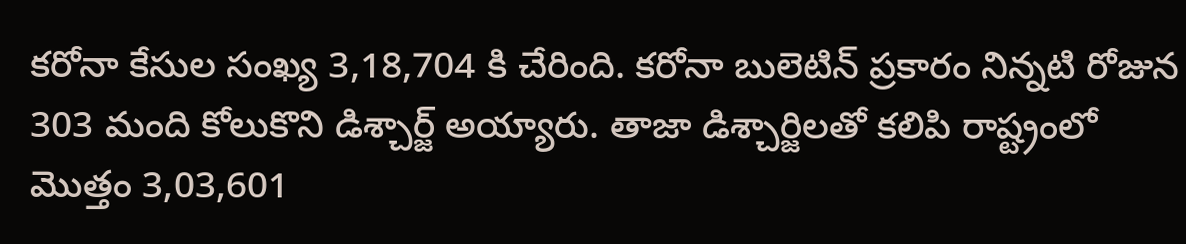కరోనా కేసుల సంఖ్య 3,18,704 కి చేరింది. కరోనా బులెటిన్ ప్రకారం నిన్నటి రోజున 303 మంది కోలుకొని డిశ్చార్జ్ అయ్యారు. తాజా డిశ్చార్జిల‌తో క‌లిపి రాష్ట్రంలో మొత్తం 3,03,601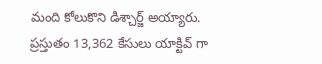మంది కోలుకొని డిశ్చార్జ్ అయ్యారు. ప్ర‌స్తుతం 13,362 కేసులు యాక్టివ్ గా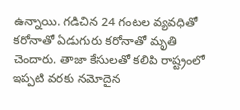ఉన్నాయి. గ‌డిచిన 24 గంట‌ల వ్య‌వ‌ధితో కరోనాతో ఏడుగురు కరోనాతో మృతి చెందారు. తాజా కేసుల‌తో క‌లిపి రాష్ట్రంలో ఇప్పటి వరకు నమోదైన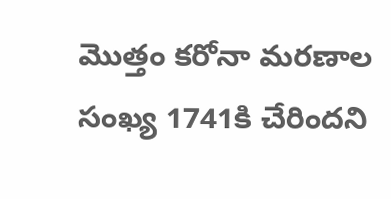మొత్తం కరోనా మరణాల సంఖ్య 1741కి చేరిందని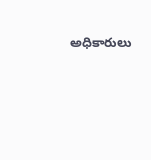అధికారులు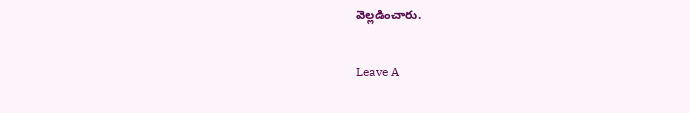వెల్ల‌డించారు.

Leave A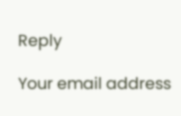Reply

Your email address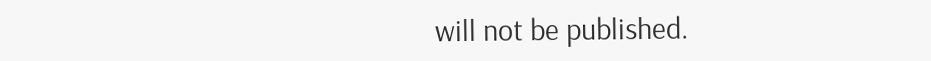will not be published.